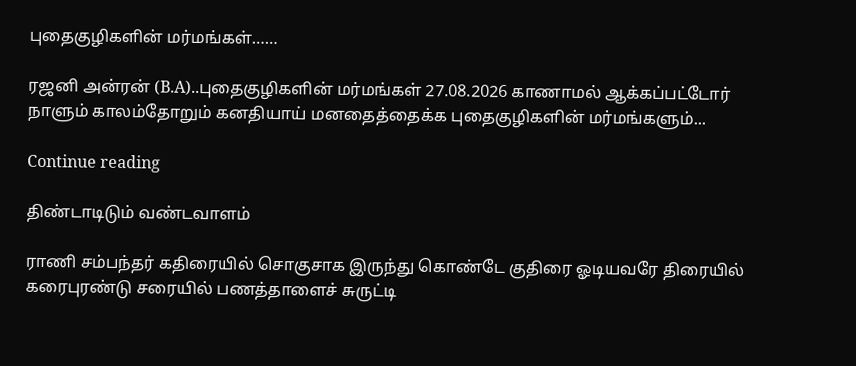புதைகுழிகளின் மர்மங்கள்……

ரஜனி அன்ரன் (B.A)..புதைகுழிகளின் மர்மங்கள் 27.08.2026 காணாமல் ஆக்கப்பட்டோர் நாளும் காலம்தோறும் கனதியாய் மனதைத்தைக்க புதைகுழிகளின் மர்மங்களும்...

Continue reading

திண்டாடிடும் வண்டவாளம்

ராணி சம்பந்தர் கதிரையில் சொகுசாக இருந்து கொண்டே குதிரை ஓடியவரே திரையில் கரைபுரண்டு சரையில் பணத்தாளைச் சுருட்டி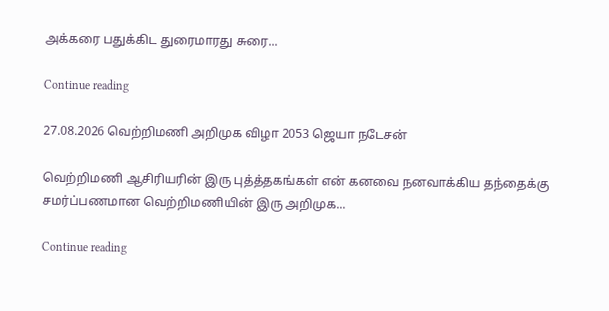அக்கரை பதுக்கிட துரைமாரது சுரை...

Continue reading

27.08.2026 வெற்றிமணி அறிமுக விழா 2053 ஜெயா நடேசன்

வெற்றிமணி ஆசிரியரின் இரு புத்த்தகங்கள் என் கனவை நனவாக்கிய தந்தைக்கு சமர்ப்பணமான வெற்றிமணியின் இரு அறிமுக...

Continue reading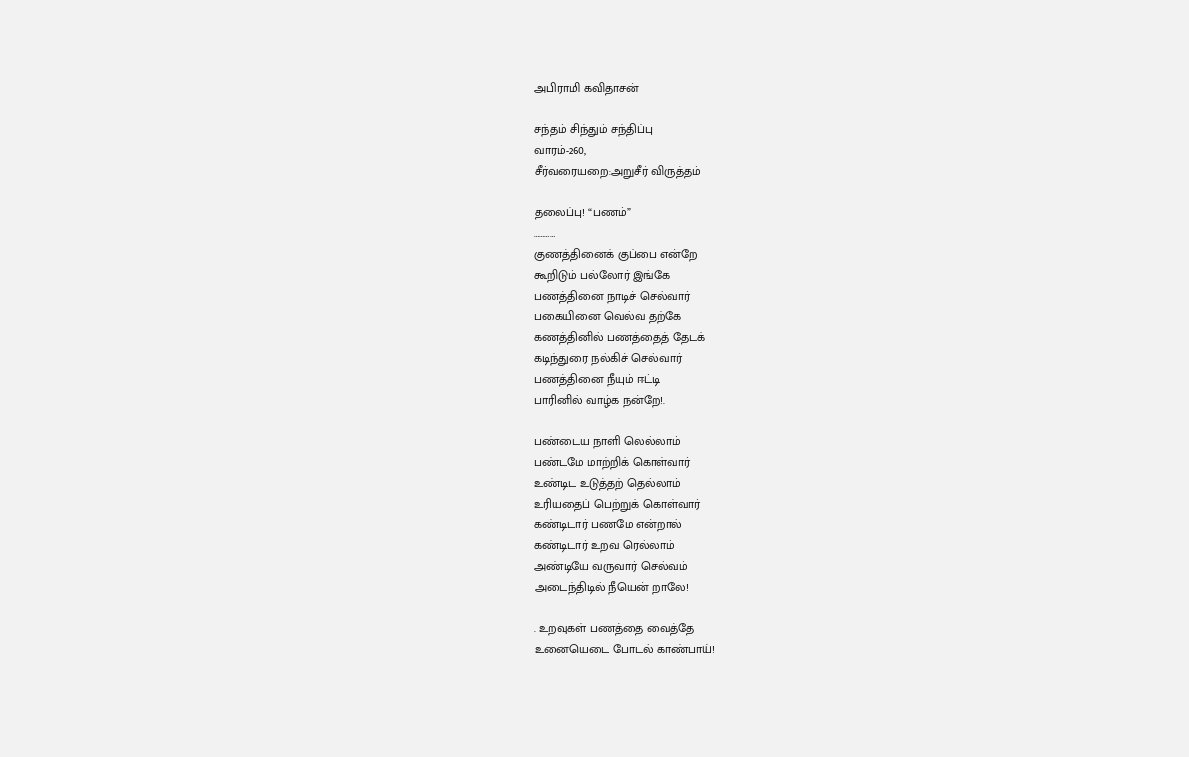அபிராமி கவிதாசன்

சந்தம் சிந்தும் சந்திப்பு
வாரம்-260,
சீர்வரையறை:அறுசீர் விருத்தம்

தலைப்பு! “பணம்”
…………
குணத்தினைக் குப்பை என்றே
கூறிடும் பல்லோர் இங்கே
பணத்தினை நாடிச் செல்வார்
பகையினை வெல்வ தற்கே
கணத்தினில் பணத்தைத் தேடக்
கடிந்துரை நல்கிச் செல்வார்
பணத்தினை நீயும் ஈட்டி
பாரினில் வாழ்க நன்றே!.

பண்டைய நாளி லெல்லாம்
பண்டமே மாற்றிக் கொள்வார்
உண்டிட உடுத்தற் தெல்லாம்
உரியதைப் பெற்றுக் கொள்வார்
கண்டிடார் பணமே என்றால்
கண்டிடார் உறவ ரெல்லாம்
அண்டியே வருவார் செல்வம்
அடைந்திடில் நீயென் றாலே!

. உறவுகள் பணத்தை வைத்தே
உனையெடை போடல் காண்பாய்!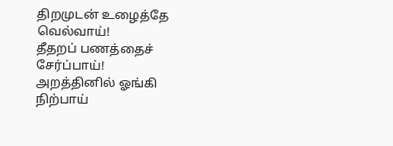திறமுடன் உழைத்தே வெல்வாய்!
தீதறப் பணத்தைச் சேர்ப்பாய்!
அறத்தினில் ஓங்கி நிற்பாய்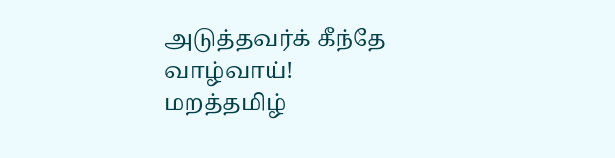அடுத்தவர்க் கீந்தே வாழ்வாய்!
மறத்தமிழ்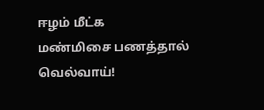ஈழம் மீட்க
மண்மிசை பணத்தால் வெல்வாய்!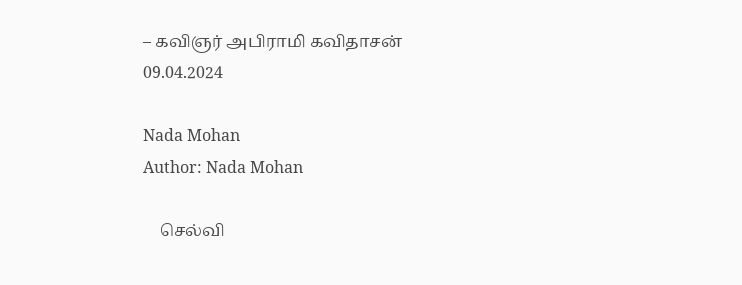– கவிஞர் அபிராமி கவிதாசன்
09.04.2024

Nada Mohan
Author: Nada Mohan

    செல்வி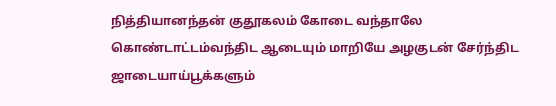நித்தியானந்தன் குதூகலம் கோடை வந்தாலே கொண்டாட்டம்வந்திட ஆடையும் மாறியே அழகுடன் சேர்ந்திட ஜாடையாய்பூக்களும்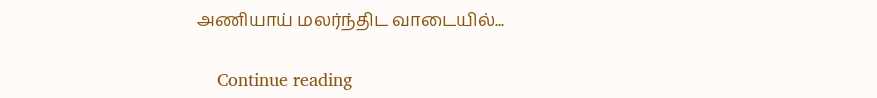அணியாய் மலர்ந்திட வாடையில்...

    Continue reading